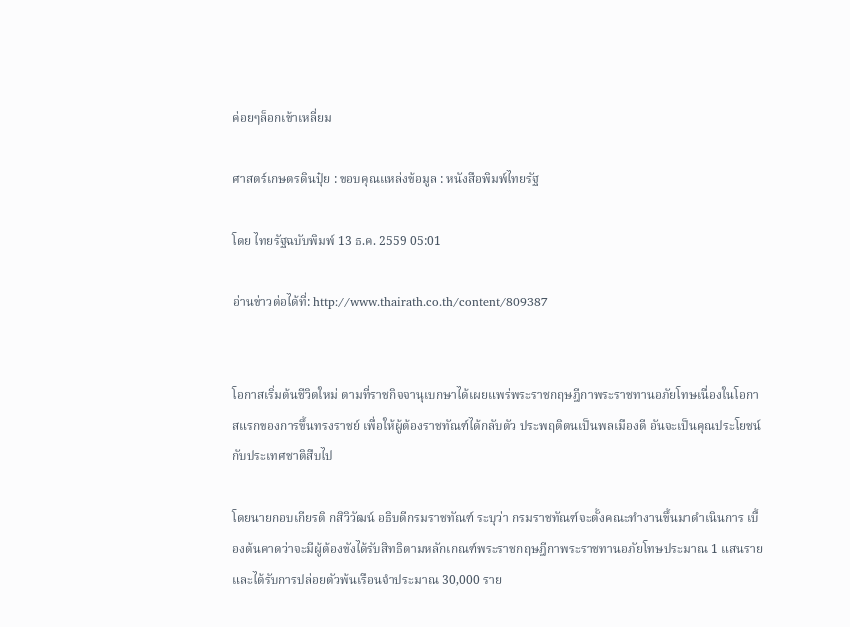ค่อยๆล็อกเข้าเหลี่ยม

ศาสตร์เกษตรดินปุ๋ย : ขอบคุณแหล่งข้อมูล : หนังสือพิมพ์ไทยรัฐ

โดย ไทยรัฐฉบับพิมพ์ 13 ธ.ค. 2559 05:01

อ่านข่าวต่อได้ที่: http://www.thairath.co.th/content/809387


โอกาสเริ่มต้นชีวิตใหม่ ตามที่ราชกิจจานุเบกษาได้เผยแพร่พระราชกฤษฎีกาพระราชทานอภัยโทษเนื่องในโอกาสแรกของการขึ้นทรงราชย์ เพื่อให้ผู้ต้องราชทัณฑ์ได้กลับตัว ประพฤติตนเป็นพลเมืองดี อันจะเป็นคุณประโยชน์กับประเทศชาติสืบไป

โดยนายกอบเกียรติ กสิวิวัฒน์ อธิบดีกรมราชทัณฑ์ ระบุว่า กรมราชทัณฑ์จะตั้งคณะทำงานขึ้นมาดำเนินการ เบื้องต้นคาดว่าจะมีผู้ต้องขังได้รับสิทธิตามหลักเกณฑ์พระราชกฤษฎีกาพระราชทานอภัยโทษประมาณ 1 แสนราย และได้รับการปล่อยตัวพ้นเรือนจำประมาณ 30,000 ราย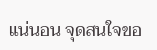แน่นอน จุดสนใจขอ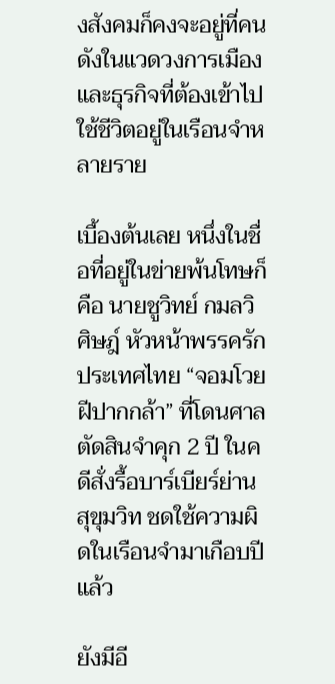งสังคมก็คงจะอยู่ที่คนดังในแวดวงการเมืองและธุรกิจที่ต้องเข้าไปใช้ชีวิตอยู่ในเรือนจำหลายราย

เบื้องต้นเลย หนึ่งในชื่อที่อยู่ในข่ายพ้นโทษก็คือ นายชูวิทย์ กมลวิศิษฎ์ หัวหน้าพรรครักประเทศไทย “จอมโวยฝีปากกล้า” ที่โดนศาลตัดสินจำคุก 2 ปี ในคดีสั่งรื้อบาร์เบียร์ย่านสุขุมวิท ชดใช้ความผิดในเรือนจำมาเกือบปีแล้ว

ยังมีอี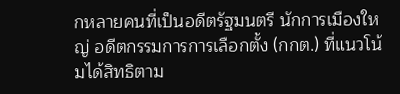กหลายคนที่เป็นอดีตรัฐมนตรี นักการเมืองใหญ่ อดีตกรรมการการเลือกตั้ง (กกต.) ที่แนวโน้มได้สิทธิตาม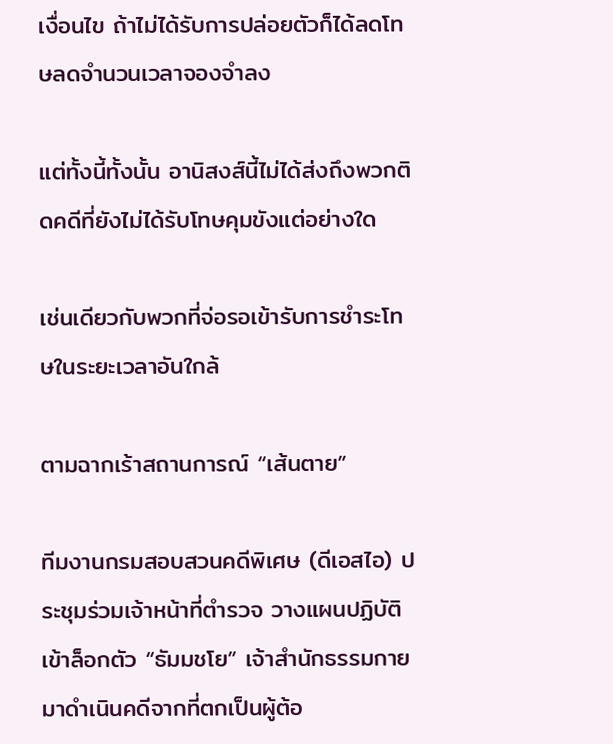เงื่อนไข ถ้าไม่ได้รับการปล่อยตัวก็ได้ลดโทษลดจำนวนเวลาจองจำลง

แต่ทั้งนี้ทั้งนั้น อานิสงส์นี้ไม่ได้ส่งถึงพวกติดคดีที่ยังไม่ได้รับโทษคุมขังแต่อย่างใด

เช่นเดียวกับพวกที่จ่อรอเข้ารับการชำระโทษในระยะเวลาอันใกล้

ตามฉากเร้าสถานการณ์ “เส้นตาย”

ทีมงานกรมสอบสวนคดีพิเศษ (ดีเอสไอ) ประชุมร่วมเจ้าหน้าที่ตำรวจ วางแผนปฏิบัติเข้าล็อกตัว “ธัมมชโย” เจ้าสำนักธรรมกาย มาดำเนินคดีจากที่ตกเป็นผู้ต้อ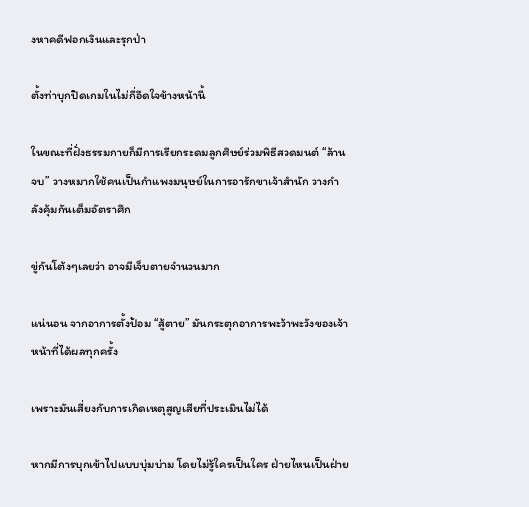งหาคดีฟอกเงินและรุกป่า

ตั้งท่าบุกปิดเกมในไม่กี่อึดใจข้างหน้านี้

ในขณะที่ฝั่งธรรมกายก็มีการเรียกระดมลูกศิษย์ร่วมพิธีสวดมนต์ “ล้านจบ” วางหมากใช้คนเป็นกำแพงมนุษย์ในการอารักขาเจ้าสำนัก วางกำลังคุ้มกันเต็มอัตราศึก

ขู่กันโต้งๆเลยว่า อาจมีเจ็บตายจำนวนมาก

แน่นอน จากอาการตั้งป้อม “สู้ตาย” มันกระตุกอาการพะว้าพะวังของเจ้าหน้าที่ได้ผลทุกครั้ง

เพราะมันเสี่ยงกับการเกิดเหตุสูญเสียที่ประเมินไม่ได้

หากมีการบุกเข้าไปแบบบุ่มบ่าม โดยไม่รู้ใครเป็นใคร ฝ่ายไหนเป็นฝ่าย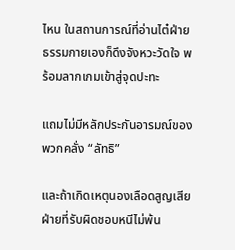ไหน ในสถานการณ์ที่อ่านไต๋ฝ่ายธรรมกายเองก็ดึงจังหวะวัดใจ พร้อมลากเกมเข้าสู่จุดปะทะ

แถมไม่มีหลักประกันอารมณ์ของพวกคลั่ง “ลัทธิ”

และถ้าเกิดเหตุนองเลือดสูญเสีย ฝ่ายที่รับผิดชอบหนีไม่พ้น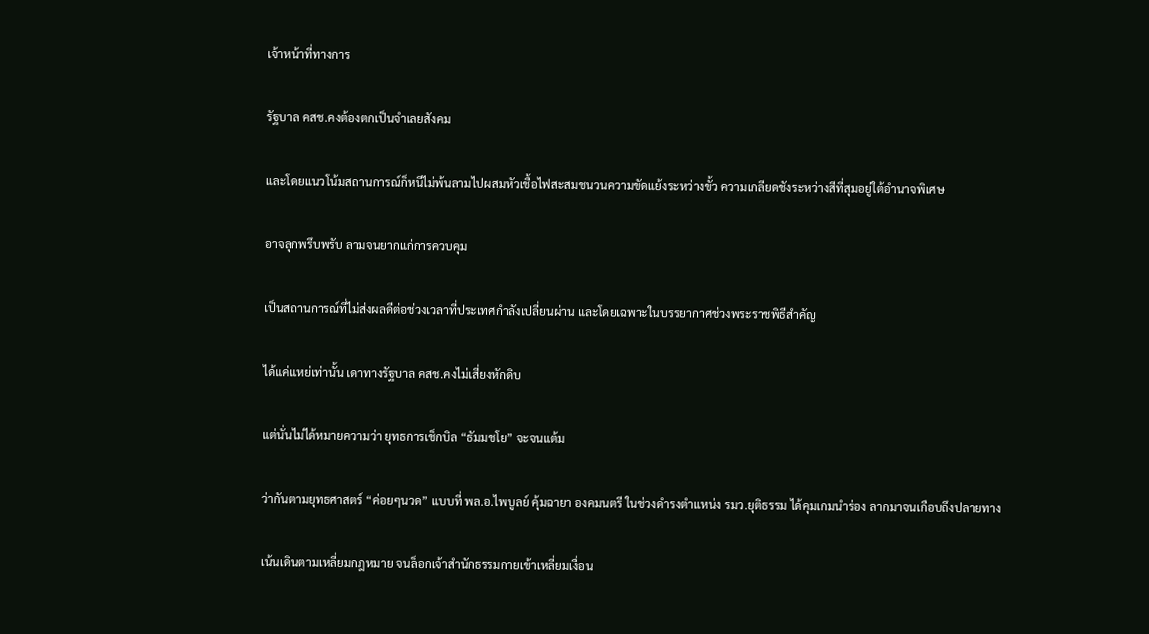เจ้าหน้าที่ทางการ

รัฐบาล คสช.คงต้องตกเป็นจำเลยสังคม

และโดยแนวโน้มสถานการณ์ก็หนีไม่พ้นลามไปผสมหัวเชื้อไฟสะสมชนวนความขัดแย้งระหว่างขั้ว ความเกลียดชังระหว่างสีที่สุมอยู่ใต้อำนาจพิเศษ

อาจลุกพรึบพรับ ลามจนยากแก่การควบคุม

เป็นสถานการณ์ที่ไม่ส่งผลดีต่อช่วงเวลาที่ประเทศกำลังเปลี่ยนผ่าน และโดยเฉพาะในบรรยากาศช่วงพระราชพิธีสำคัญ

ได้แค่แหย่เท่านั้น เดาทางรัฐบาล คสช.คงไม่เสี่ยงหักดิบ

แต่นั่นไม่ได้หมายความว่า ยุทธการเช็กบิล “ธัมมชโย” จะจนแต้ม

ว่ากันตามยุทธศาสตร์ “ค่อยๆนวด” แบบที่ พล.อ.ไพบูลย์ คุ้มฉายา องคมนตรี ในช่วงดำรงตำแหน่ง รมว.ยุติธรรม ได้คุมเกมนำร่อง ลากมาจนเกือบถึงปลายทาง

เน้นเดินตามเหลี่ยมกฎหมาย จนล็อกเจ้าสำนักธรรมกายเข้าเหลี่ยมเงื่อน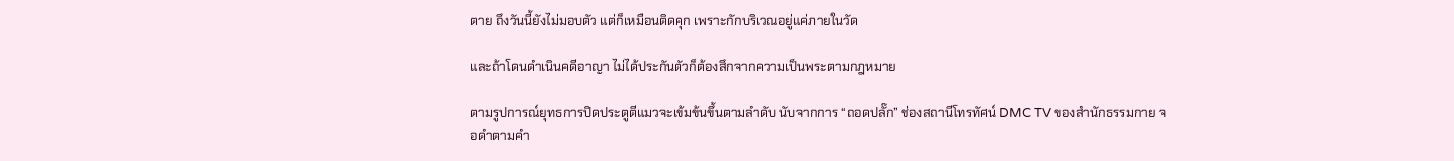ตาย ถึงวันนี้ยังไม่มอบตัว แต่ก็เหมือนติดคุก เพราะกักบริเวณอยู่แค่ภายในวัด

และถ้าโดนดำเนินคดีอาญา ไม่ได้ประกันตัวก็ต้องสึกจากความเป็นพระตามกฎหมาย

ตามรูปการณ์ยุทธการปิดประตูตีแมวจะเข้มข้นขึ้นตามลำดับ นับจากการ “ถอดปลั๊ก” ช่องสถานีโทรทัศน์ DMC TV ของสำนักธรรมกาย จอดำตามคำ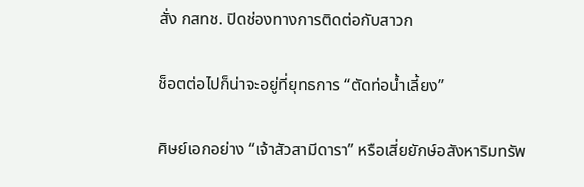สั่ง กสทช. ปิดช่องทางการติดต่อกับสาวก

ช็อตต่อไปก็น่าจะอยู่ที่ยุทธการ “ตัดท่อน้ำเลี้ยง”

ศิษย์เอกอย่าง “เจ้าสัวสามีดารา” หรือเสี่ยยักษ์อสังหาริมทรัพ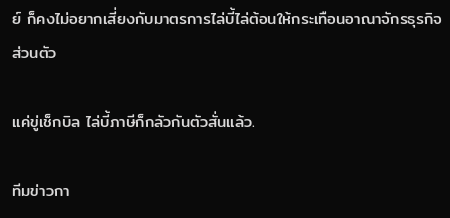ย์ ก็คงไม่อยากเสี่ยงกับมาตรการไล่บี้ไล่ต้อนให้กระเทือนอาณาจักรธุรกิจส่วนตัว

แค่ขู่เช็กบิล ไล่บี้ภาษีก็กลัวกันตัวสั่นแล้ว.

ทีมข่าวกา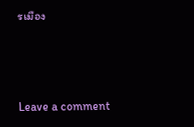รเมือง



Leave a comment